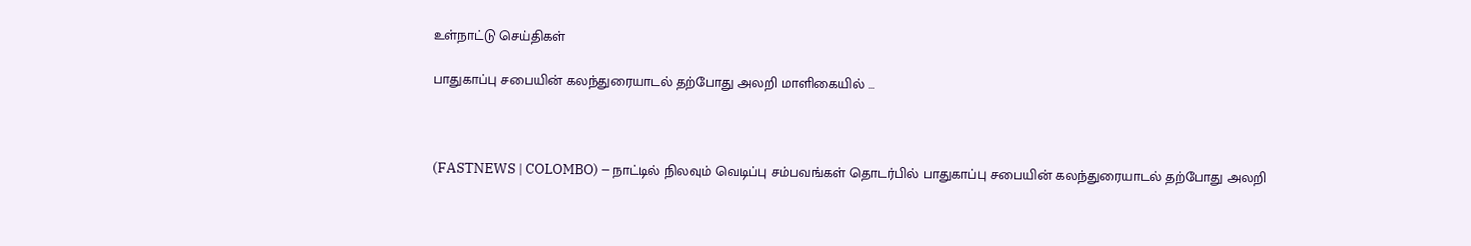உள்நாட்டு செய்திகள்

பாதுகாப்பு சபையின் கலந்துரையாடல் தற்போது அலறி மாளிகையில் …



(FASTNEWS | COLOMBO) – நாட்டில் நிலவும் வெடிப்பு சம்பவங்கள் தொடர்பில் பாதுகாப்பு சபையின் கலந்துரையாடல் தற்போது அலறி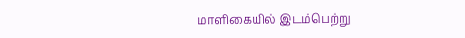மாளிகையில் இடம்பெற்று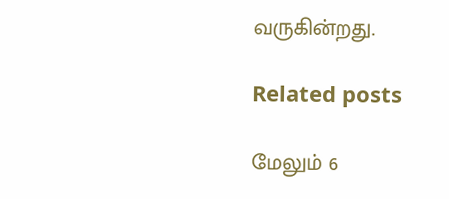வருகின்றது.

Related posts

மேலும் 6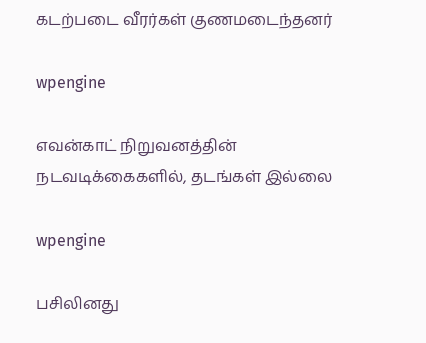கடற்படை வீரர்கள் குணமடைந்தனர்

wpengine

எவன்காட் நிறுவனத்தின் நடவடிக்கைகளில், தடங்கள் இல்லை

wpengine

பசிலினது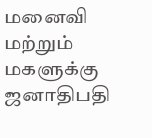மனைவி மற்றும் மகளுக்கு ஜனாதிபதி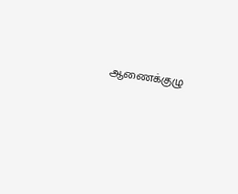ஆணைக்குழு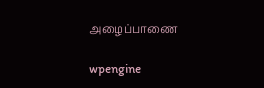அழைப்பாணை

wpengine